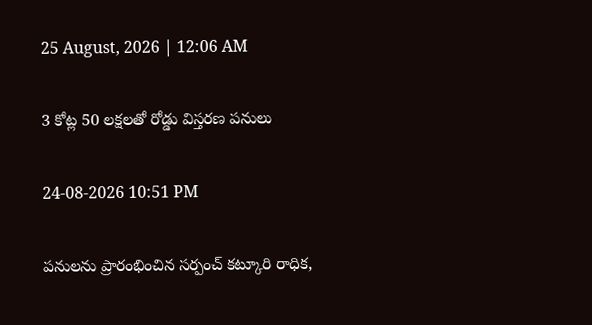25 August, 2026 | 12:06 AM

3 కోట్ల 50 లక్షలతో రోడ్డు విస్తరణ పనులు

24-08-2026 10:51 PM

పనులను ప్రారంభించిన సర్పంచ్ కట్కూరి రాధిక,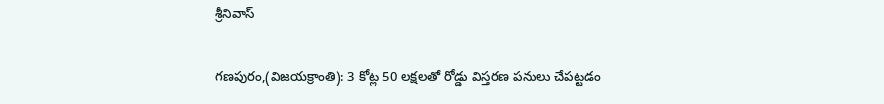శ్రీనివాస్

గణపురం,(విజయక్రాంతి): 3 కోట్ల 50 లక్షలతో రోడ్డు విస్తరణ పనులు చేపట్టడం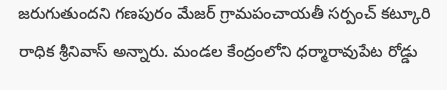జరుగుతుందని గణపురం మేజర్ గ్రామపంచాయతీ సర్పంచ్ కట్కూరి రాధిక శ్రీనివాస్ అన్నారు. మండల కేంద్రంలోని ధర్మారావుపేట రోడ్డు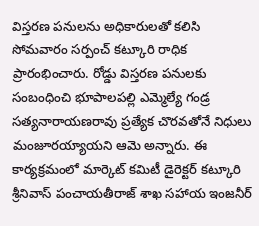విస్తరణ పనులను అధికారులతో కలిసి సోమవారం సర్పంచ్ కట్కూరి రాధిక  ప్రారంభించారు. రోడ్డు విస్తరణ పనులకు సంబంధించి భూపాలపల్లి ఎమ్మెల్యే గండ్ర సత్యనారాయణరావు ప్రత్యేక చొరవతోనే నిధులు మంజూరయ్యాయని ఆమె అన్నారు. ఈ కార్యక్రమంలో మార్కెట్ కమిటీ డైరెక్టర్ కట్కూరి శ్రీనివాస్ పంచాయతీరాజ్ శాఖ సహాయ ఇంజనీర్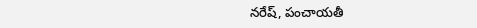నరేష్, పంచాయతీ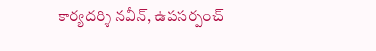కార్యదర్శి నవీన్, ఉపసర్పంచ్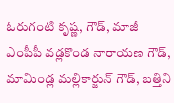ఓరుగంటి కృష్ణ, గౌడ్, మాజీ ఎంపీపీ వడ్లకొండ నారాయణ గౌడ్,  మామిండ్ల మల్లికార్జున్ గౌడ్, బత్తిని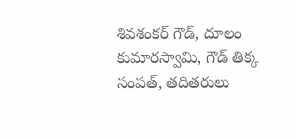శివశంకర్ గౌడ్, దూలం కుమారస్వామి, గౌడ్ తిక్క సంపత్, తదితరులు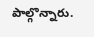పాల్గొన్నారు.